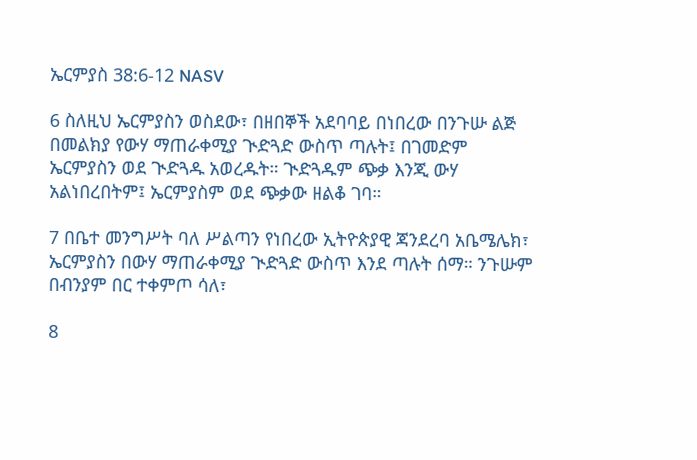ኤርምያስ 38:6-12 NASV

6 ስለዚህ ኤርምያስን ወስደው፣ በዘበኞች አደባባይ በነበረው በንጉሡ ልጅ በመልክያ የውሃ ማጠራቀሚያ ጒድጓድ ውስጥ ጣሉት፤ በገመድም ኤርምያስን ወደ ጒድጓዱ አወረዱት። ጒድጓዱም ጭቃ እንጂ ውሃ አልነበረበትም፤ ኤርምያስም ወደ ጭቃው ዘልቆ ገባ።

7 በቤተ መንግሥት ባለ ሥልጣን የነበረው ኢትዮጵያዊ ጃንደረባ አቤሜሌክ፣ ኤርምያስን በውሃ ማጠራቀሚያ ጒድጓድ ውስጥ እንደ ጣሉት ሰማ። ንጉሡም በብንያም በር ተቀምጦ ሳለ፣

8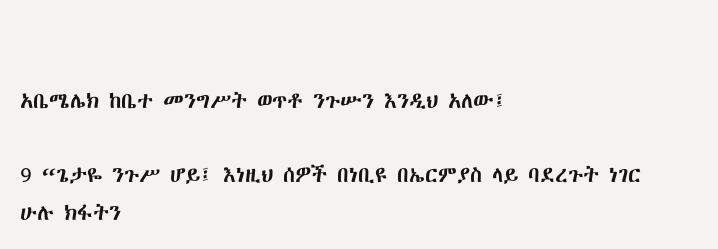አቤሜሌክ ከቤተ መንግሥት ወጥቶ ንጉሡን እንዲህ አለው፤

9 “ጌታዬ ንጉሥ ሆይ፤ እነዚህ ሰዎች በነቢዩ በኤርምያስ ላይ ባደረጉት ነገር ሁሉ ክፋትን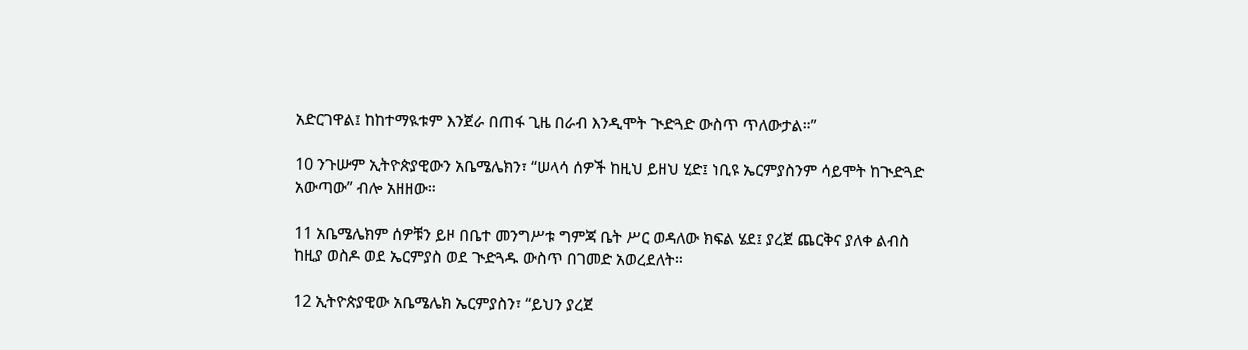አድርገዋል፤ ከከተማዪቱም እንጀራ በጠፋ ጊዜ በራብ እንዲሞት ጒድጓድ ውስጥ ጥለውታል።”

10 ንጉሡም ኢትዮጵያዊውን አቤሜሌክን፣ “ሠላሳ ሰዎች ከዚህ ይዘህ ሂድ፤ ነቢዩ ኤርምያስንም ሳይሞት ከጒድጓድ አውጣው” ብሎ አዘዘው።

11 አቤሜሌክም ሰዎቹን ይዞ በቤተ መንግሥቱ ግምጃ ቤት ሥር ወዳለው ክፍል ሄደ፤ ያረጀ ጨርቅና ያለቀ ልብስ ከዚያ ወስዶ ወደ ኤርምያስ ወደ ጒድጓዱ ውስጥ በገመድ አወረደለት።

12 ኢትዮጵያዊው አቤሜሌክ ኤርምያስን፣ “ይህን ያረጀ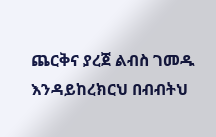ጨርቅና ያረጀ ልብስ ገመዱ እንዳይከረክርህ በብብትህ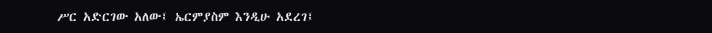ሥር አድርገው አለው፤ ኤርምያስም እንዲሁ አደረገ፤